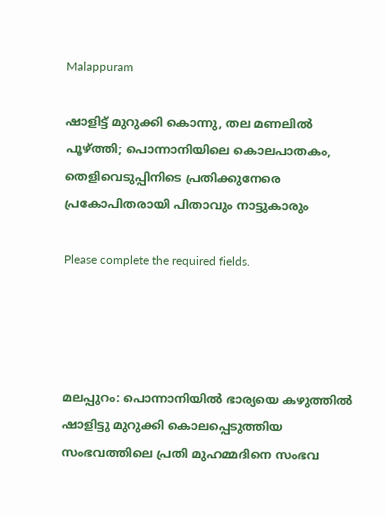Malappuram

ഷാളിട്ട് മുറുക്കി കൊന്നു, തല മണലിൽ പൂഴ്ത്തി; പൊന്നാനിയിലെ കൊലപാതകം, തെളിവെടുപ്പിനിടെ പ്രതിക്കുനേരെ പ്രകോപിതരായി പിതാവും നാട്ടുകാരും

Please complete the required fields.




മലപ്പുറം: പൊന്നാനിയില്‍ ഭാര്യയെ കഴുത്തില്‍ ഷാളിട്ടു മുറുക്കി കൊലപ്പെടുത്തിയ സംഭവത്തിലെ പ്രതി മുഹമ്മദിനെ സംഭവ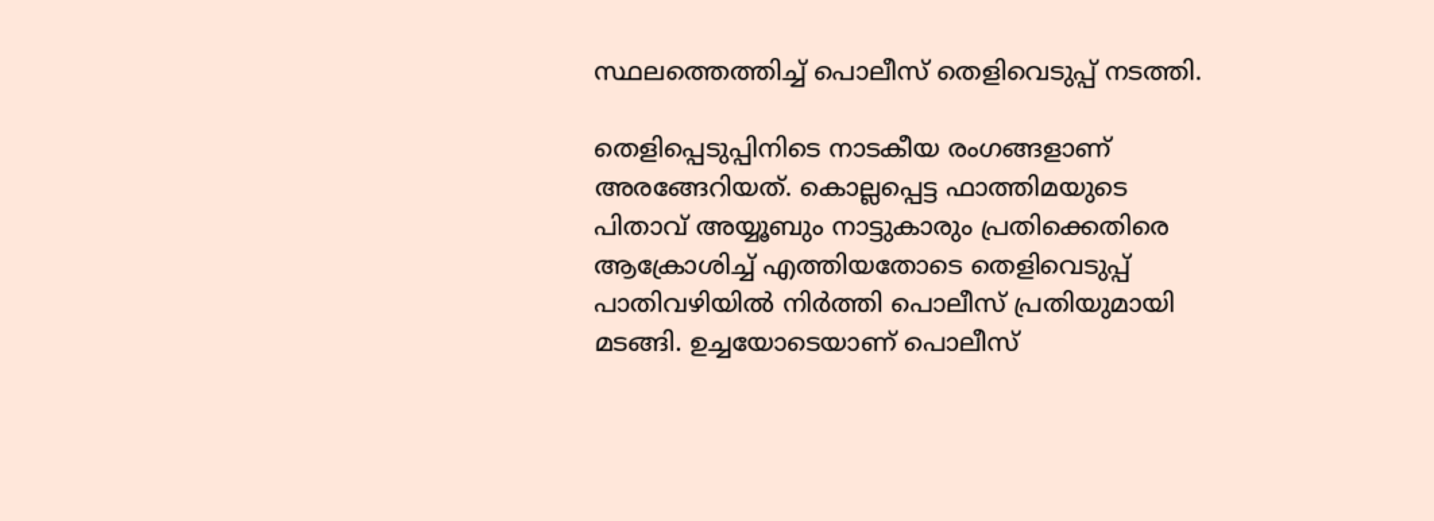സ്ഥലത്തെത്തിച്ച് പൊലീസ് തെളിവെടുപ്പ് നടത്തി.

തെളിപ്പെടുപ്പിനിടെ നാടകീയ രംഗങ്ങളാണ് അരങ്ങേറിയത്. കൊല്ലപ്പെട്ട ഫാത്തിമയുടെ പിതാവ് അയ്യൂബും നാട്ടുകാരും പ്രതിക്കെതിരെ ആക്രോശിച്ച് എത്തിയതോടെ തെളിവെടുപ്പ് പാതിവഴിയില്‍ നിര്‍ത്തി പൊലീസ് പ്രതിയുമായി മടങ്ങി. ഉച്ചയോടെയാണ് പൊലീസ്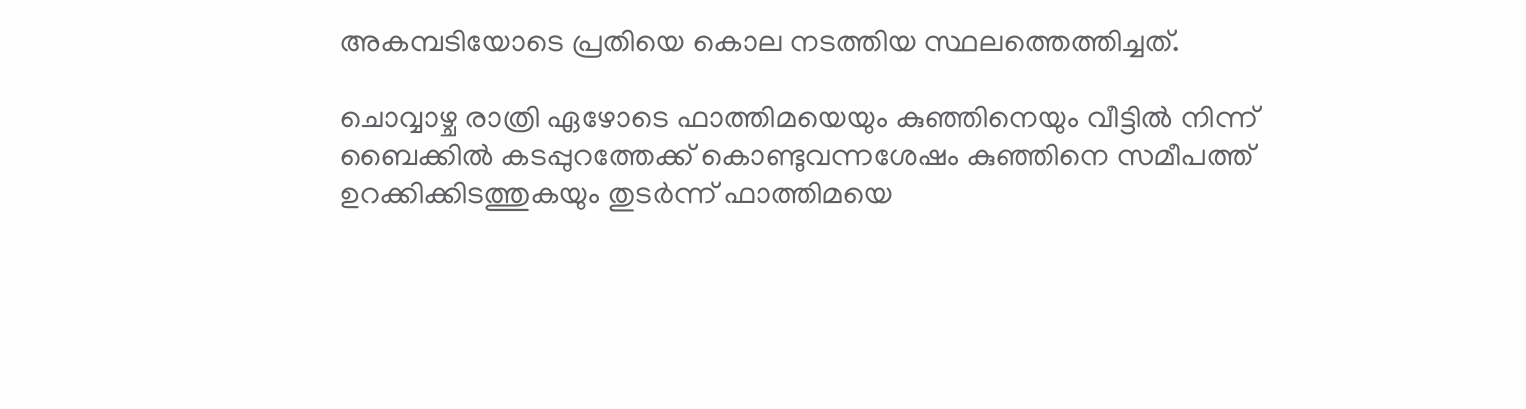അകമ്പടിയോടെ പ്രതിയെ കൊല നടത്തിയ സ്ഥലത്തെത്തിച്ചത്.

ചൊവ്വാഴ്ച രാത്രി ഏഴോടെ ഫാത്തിമയെയും കുഞ്ഞിനെയും വീട്ടില്‍ നിന്ന് ബൈക്കില്‍ കടപ്പുറത്തേക്ക് കൊണ്ടുവന്നശേഷം കുഞ്ഞിനെ സമീപത്ത് ഉറക്കിക്കിടത്തുകയും തുടര്‍ന്ന് ഫാത്തിമയെ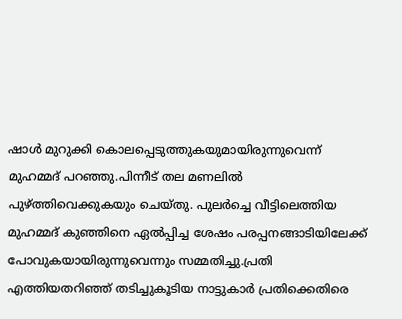ഷാള്‍ മുറുക്കി കൊലപ്പെടുത്തുകയുമായിരുന്നുവെന്ന് മുഹമ്മദ് പറഞ്ഞു.പിന്നീട് തല മണലില്‍ പുഴ്ത്തിവെക്കുകയും ചെയ്തു. പുലര്‍ച്ചെ വീട്ടിലെത്തിയ മുഹമ്മദ് കുഞ്ഞിനെ ഏല്‍പ്പിച്ച ശേഷം പരപ്പനങ്ങാടിയിലേക്ക് പോവുകയായിരുന്നുവെന്നും സമ്മതിച്ചു.പ്രതി എത്തിയതറിഞ്ഞ് തടിച്ചുകൂടിയ നാട്ടുകാര്‍ പ്രതിക്കെതിരെ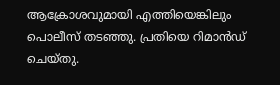ആക്രോശവുമായി എത്തിയെങ്കിലും പൊലീസ് തടഞ്ഞു. പ്രതിയെ റിമാന്‍ഡ് ചെയ്തു.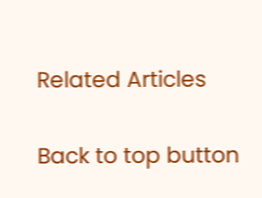Related Articles

Back to top button